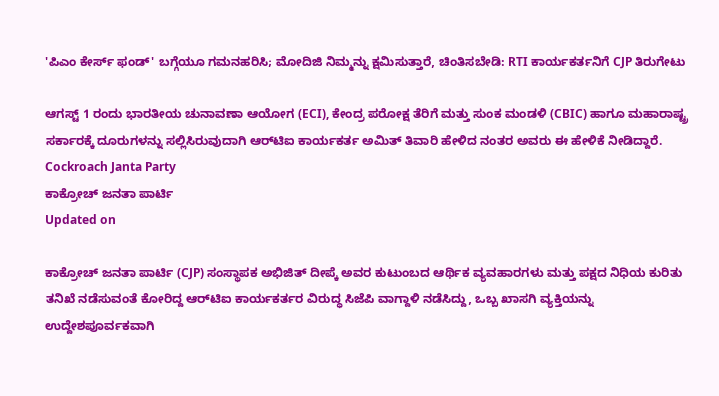'ಪಿಎಂ ಕೇರ್ಸ್ ಫಂಡ್' ಬಗ್ಗೆಯೂ ಗಮನಹರಿಸಿ; ಮೋದಿಜಿ ನಿಮ್ಮನ್ನು ಕ್ಷಮಿಸುತ್ತಾರೆ, ಚಿಂತಿಸಬೇಡಿ: RTI ಕಾರ್ಯಕರ್ತನಿಗೆ CJP ತಿರುಗೇಟು

ಆಗಸ್ಟ್ 1 ರಂದು ಭಾರತೀಯ ಚುನಾವಣಾ ಆಯೋಗ (ECI), ಕೇಂದ್ರ ಪರೋಕ್ಷ ತೆರಿಗೆ ಮತ್ತು ಸುಂಕ ಮಂಡಳಿ (CBIC) ಹಾಗೂ ಮಹಾರಾಷ್ಟ್ರ ಸರ್ಕಾರಕ್ಕೆ ದೂರುಗಳನ್ನು ಸಲ್ಲಿಸಿರುವುದಾಗಿ ಆರ್‌ಟಿಐ ಕಾರ್ಯಕರ್ತ ಅಮಿತ್ ತಿವಾರಿ ಹೇಳಿದ ನಂತರ ಅವರು ಈ ಹೇಳಿಕೆ ನೀಡಿದ್ದಾರೆ.
Cockroach Janta Party
ಕಾಕ್ರೋಚ್ ಜನತಾ ಪಾರ್ಟಿ
Updated on

ಕಾಕ್ರೋಚ್ ಜನತಾ ಪಾರ್ಟಿ (CJP) ಸಂಸ್ಥಾಪಕ ಅಭಿಜಿತ್ ದೀಪ್ಕೆ ಅವರ ಕುಟುಂಬದ ಆರ್ಥಿಕ ವ್ಯವಹಾರಗಳು ಮತ್ತು ಪಕ್ಷದ ನಿಧಿಯ ಕುರಿತು ತನಿಖೆ ನಡೆಸುವಂತೆ ಕೋರಿದ್ದ ಆರ್‌ಟಿಐ ಕಾರ್ಯಕರ್ತರ ವಿರುದ್ಧ ಸಿಜೆಪಿ ವಾಗ್ದಾಳಿ ನಡೆಸಿದ್ದು, ಒಬ್ಬ ಖಾಸಗಿ ವ್ಯಕ್ತಿಯನ್ನು ಉದ್ದೇಶಪೂರ್ವಕವಾಗಿ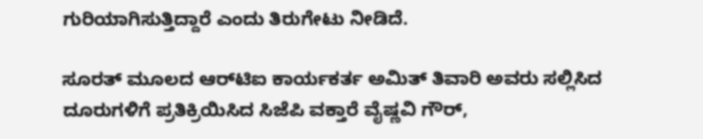ಗುರಿಯಾಗಿಸುತ್ತಿದ್ದಾರೆ ಎಂದು ತಿರುಗೇಟು ನೀಡಿದೆ.

ಸೂರತ್ ಮೂಲದ ಆರ್‌ಟಿಐ ಕಾರ್ಯಕರ್ತ ಅಮಿತ್ ತಿವಾರಿ ಅವರು ಸಲ್ಲಿಸಿದ ದೂರುಗಳಿಗೆ ಪ್ರತಿಕ್ರಿಯಿಸಿದ ಸಿಜೆಪಿ ವಕ್ತಾರೆ ವೈಷ್ಣವಿ ಗೌರ್,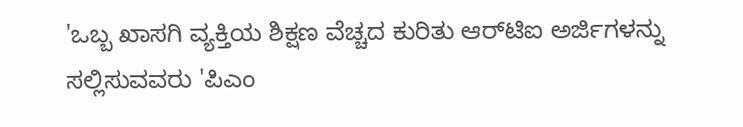'ಒಬ್ಬ ಖಾಸಗಿ ವ್ಯಕ್ತಿಯ ಶಿಕ್ಷಣ ವೆಚ್ಚದ ಕುರಿತು ಆರ್‌ಟಿಐ ಅರ್ಜಿಗಳನ್ನು ಸಲ್ಲಿಸುವವರು 'ಪಿಎಂ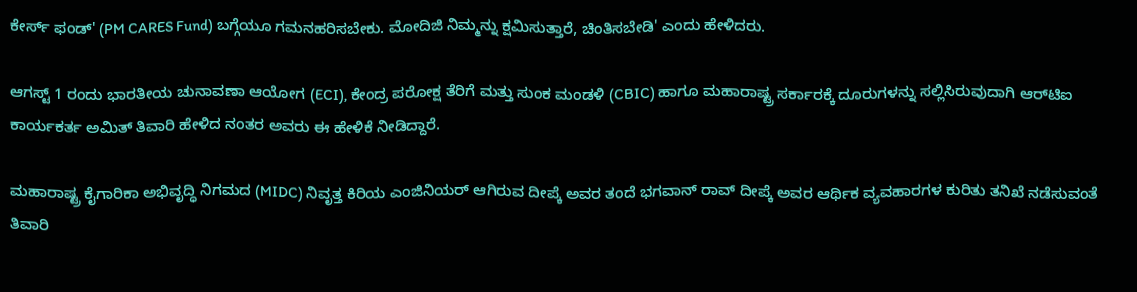ಕೇರ್ಸ್ ಫಂಡ್' (PM CARES Fund) ಬಗ್ಗೆಯೂ ಗಮನಹರಿಸಬೇಕು. ಮೋದಿಜಿ ನಿಮ್ಮನ್ನು ಕ್ಷಮಿಸುತ್ತಾರೆ, ಚಿಂತಿಸಬೇಡಿ' ಎಂದು ಹೇಳಿದರು.

ಆಗಸ್ಟ್ 1 ರಂದು ಭಾರತೀಯ ಚುನಾವಣಾ ಆಯೋಗ (ECI), ಕೇಂದ್ರ ಪರೋಕ್ಷ ತೆರಿಗೆ ಮತ್ತು ಸುಂಕ ಮಂಡಳಿ (CBIC) ಹಾಗೂ ಮಹಾರಾಷ್ಟ್ರ ಸರ್ಕಾರಕ್ಕೆ ದೂರುಗಳನ್ನು ಸಲ್ಲಿಸಿರುವುದಾಗಿ ಆರ್‌ಟಿಐ ಕಾರ್ಯಕರ್ತ ಅಮಿತ್ ತಿವಾರಿ ಹೇಳಿದ ನಂತರ ಅವರು ಈ ಹೇಳಿಕೆ ನೀಡಿದ್ದಾರೆ.

ಮಹಾರಾಷ್ಟ್ರ ಕೈಗಾರಿಕಾ ಅಭಿವೃದ್ಧಿ ನಿಗಮದ (MIDC) ನಿವೃತ್ತ ಕಿರಿಯ ಎಂಜಿನಿಯರ್ ಆಗಿರುವ ದೀಪ್ಕೆ ಅವರ ತಂದೆ ಭಗವಾನ್ ರಾವ್ ದೀಪ್ಕೆ ಅವರ ಆರ್ಥಿಕ ವ್ಯವಹಾರಗಳ ಕುರಿತು ತನಿಖೆ ನಡೆಸುವಂತೆ ತಿವಾರಿ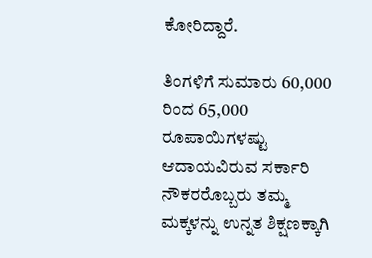ಕೋರಿದ್ದಾರೆ.

ತಿಂಗಳಿಗೆ ಸುಮಾರು 60,000 ರಿಂದ 65,000 ರೂಪಾಯಿಗಳಷ್ಟು ಆದಾಯವಿರುವ ಸರ್ಕಾರಿ ನೌಕರರೊಬ್ಬರು ತಮ್ಮ ಮಕ್ಕಳನ್ನು ಉನ್ನತ ಶಿಕ್ಷಣಕ್ಕಾಗಿ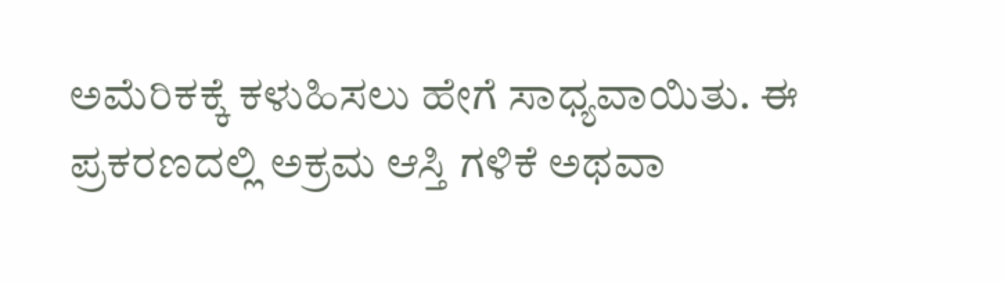ಅಮೆರಿಕಕ್ಕೆ ಕಳುಹಿಸಲು ಹೇಗೆ ಸಾಧ್ಯವಾಯಿತು. ಈ ಪ್ರಕರಣದಲ್ಲಿ ಅಕ್ರಮ ಆಸ್ತಿ ಗಳಿಕೆ ಅಥವಾ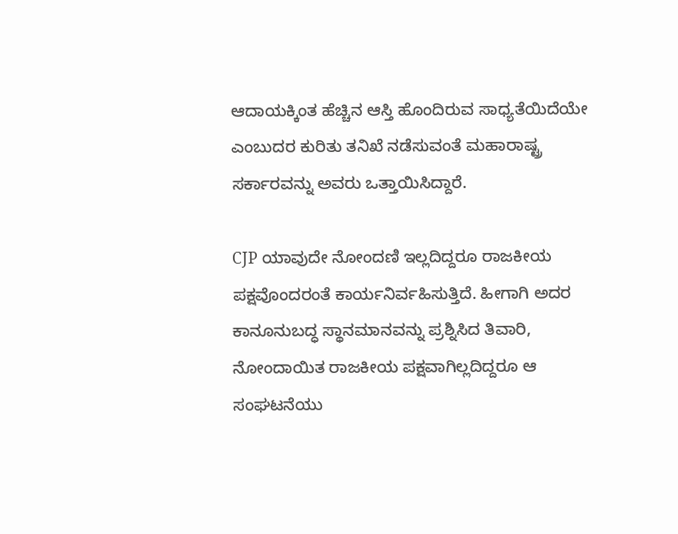ಆದಾಯಕ್ಕಿಂತ ಹೆಚ್ಚಿನ ಆಸ್ತಿ ಹೊಂದಿರುವ ಸಾಧ್ಯತೆಯಿದೆಯೇ ಎಂಬುದರ ಕುರಿತು ತನಿಖೆ ನಡೆಸುವಂತೆ ಮಹಾರಾಷ್ಟ್ರ ಸರ್ಕಾರವನ್ನು ಅವರು ಒತ್ತಾಯಿಸಿದ್ದಾರೆ.

CJP ಯಾವುದೇ ನೋಂದಣಿ ಇಲ್ಲದಿದ್ದರೂ ರಾಜಕೀಯ ಪಕ್ಷವೊಂದರಂತೆ ಕಾರ್ಯನಿರ್ವಹಿಸುತ್ತಿದೆ. ಹೀಗಾಗಿ ಅದರ ಕಾನೂನುಬದ್ಧ ಸ್ಥಾನಮಾನವನ್ನು ಪ್ರಶ್ನಿಸಿದ ತಿವಾರಿ, ನೋಂದಾಯಿತ ರಾಜಕೀಯ ಪಕ್ಷವಾಗಿಲ್ಲದಿದ್ದರೂ ಆ ಸಂಘಟನೆಯು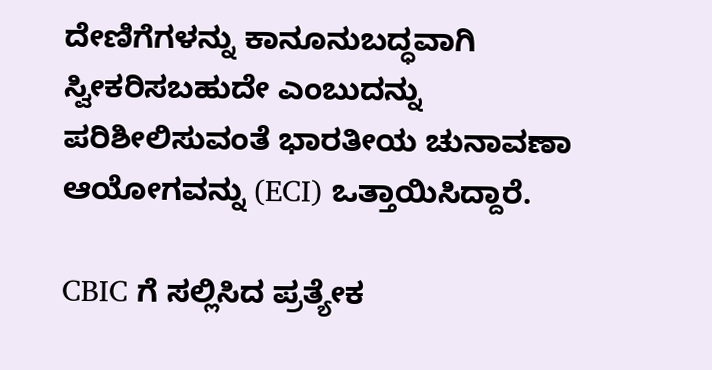ದೇಣಿಗೆಗಳನ್ನು ಕಾನೂನುಬದ್ಧವಾಗಿ ಸ್ವೀಕರಿಸಬಹುದೇ ಎಂಬುದನ್ನು ಪರಿಶೀಲಿಸುವಂತೆ ಭಾರತೀಯ ಚುನಾವಣಾ ಆಯೋಗವನ್ನು (ECI) ಒತ್ತಾಯಿಸಿದ್ದಾರೆ.

CBIC ಗೆ ಸಲ್ಲಿಸಿದ ಪ್ರತ್ಯೇಕ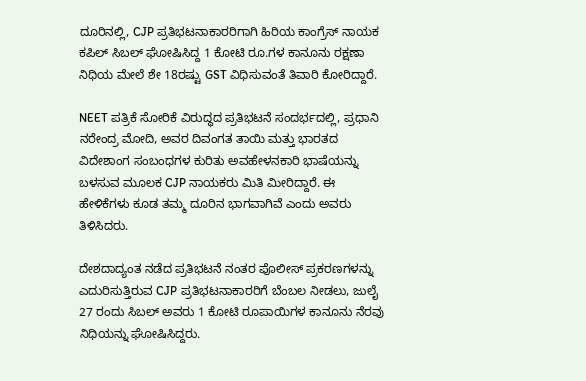ದೂರಿನಲ್ಲಿ, CJP ಪ್ರತಿಭಟನಾಕಾರರಿಗಾಗಿ ಹಿರಿಯ ಕಾಂಗ್ರೆಸ್ ನಾಯಕ ಕಪಿಲ್ ಸಿಬಲ್ ಘೋಷಿಸಿದ್ದ 1 ಕೋಟಿ ರೂ.ಗಳ ಕಾನೂನು ರಕ್ಷಣಾ ನಿಧಿಯ ಮೇಲೆ ಶೇ 18ರಷ್ಟು GST ವಿಧಿಸುವಂತೆ ತಿವಾರಿ ಕೋರಿದ್ದಾರೆ.

NEET ಪತ್ರಿಕೆ ಸೋರಿಕೆ ವಿರುದ್ಧದ ಪ್ರತಿಭಟನೆ ಸಂದರ್ಭದಲ್ಲಿ, ಪ್ರಧಾನಿ ನರೇಂದ್ರ ಮೋದಿ, ಅವರ ದಿವಂಗತ ತಾಯಿ ಮತ್ತು ಭಾರತದ ವಿದೇಶಾಂಗ ಸಂಬಂಧಗಳ ಕುರಿತು ಅವಹೇಳನಕಾರಿ ಭಾಷೆಯನ್ನು ಬಳಸುವ ಮೂಲಕ CJP ನಾಯಕರು ಮಿತಿ ಮೀರಿದ್ದಾರೆ. ಈ ಹೇಳಿಕೆಗಳು ಕೂಡ ತಮ್ಮ ದೂರಿನ ಭಾಗವಾಗಿವೆ ಎಂದು ಅವರು ತಿಳಿಸಿದರು.

ದೇಶದಾದ್ಯಂತ ನಡೆದ ಪ್ರತಿಭಟನೆ ನಂತರ ಪೊಲೀಸ್ ಪ್ರಕರಣಗಳನ್ನು ಎದುರಿಸುತ್ತಿರುವ CJP ಪ್ರತಿಭಟನಾಕಾರರಿಗೆ ಬೆಂಬಲ ನೀಡಲು, ಜುಲೈ 27 ರಂದು ಸಿಬಲ್ ಅವರು 1 ಕೋಟಿ ರೂಪಾಯಿಗಳ ಕಾನೂನು ನೆರವು ನಿಧಿಯನ್ನು ಘೋಷಿಸಿದ್ದರು.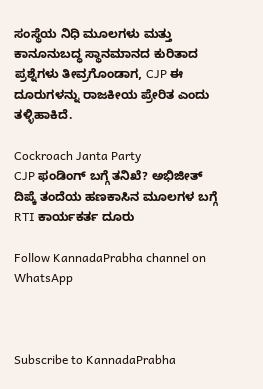ಸಂಸ್ಥೆಯ ನಿಧಿ ಮೂಲಗಳು ಮತ್ತು ಕಾನೂನುಬದ್ಧ ಸ್ಥಾನಮಾನದ ಕುರಿತಾದ ಪ್ರಶ್ನೆಗಳು ತೀವ್ರಗೊಂಡಾಗ, CJP ಈ ದೂರುಗಳನ್ನು ರಾಜಕೀಯ ಪ್ರೇರಿತ ಎಂದು ತಳ್ಳಿಹಾಕಿದೆ.

Cockroach Janta Party
CJP ಫಂಡಿಂಗ್ ಬಗ್ಗೆ ತನಿಖೆ? ಅಭಿಜೀತ್ ದಿಪ್ಕೆ ತಂದೆಯ ಹಣಕಾಸಿನ ಮೂಲಗಳ ಬಗ್ಗೆ RTI ಕಾರ್ಯಕರ್ತ ದೂರು

Follow KannadaPrabha channel on WhatsApp



Subscribe to KannadaPrabha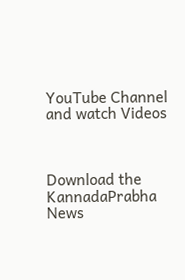YouTube Channel and watch Videos



Download the KannadaPrabha News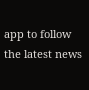app to follow the latest news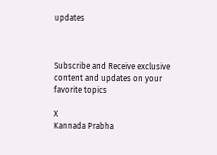updates



Subscribe and Receive exclusive content and updates on your favorite topics

X
Kannada Prabha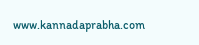www.kannadaprabha.com